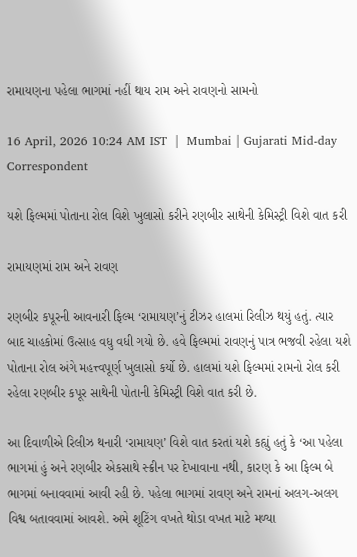રામાયણના પહેલા ભાગમાં નહીં થાય રામ અને રાવણનો સામનો

16 April, 2026 10:24 AM IST  |  Mumbai | Gujarati Mid-day Correspondent

યશે ફિલ્મમાં પોતાના રોલ વિશે ખુલાસો કરીને રણબીર સાથેની કેમિસ્ટ્રી વિશે વાત કરી

રામાયણમાં રામ અને રાવણ

રણબીર કપૂરની આવનારી ફિલ્મ ‘રામાયણ’નું ટીઝર હાલમાં રિલીઝ થયું હતું. ત્યાર બાદ ચાહકોમાં ઉત્સાહ વધુ વધી ગયો છે. હવે ફિલ્મમાં રાવણનું પાત્ર ભજવી રહેલા યશે પોતાના રોલ અંગે મહત્ત્વપૂર્ણ ખુલાસો કર્યો છે. હાલમાં યશે ફિલ્મમાં રામનો રોલ કરી રહેલા રણબીર કપૂર સાથેની પોતાની કેમિસ્ટ્રી વિશે વાત કરી છે.

આ દિવાળીએ રિલીઝ થનારી ‘રામાયણ’ વિશે વાત કરતાં યશે કહ્યું હતું કે ‘આ પહેલા ભાગમાં હું અને રણબીર એકસાથે સ્ક્રીન પર દેખાવાના નથી, કારણ કે આ ફિલ્મ બે ભાગમાં બનાવવામાં આવી રહી છે. પહેલા ભાગમાં રાવણ અને રામનાં અલગ-અલગ વિશ્વ બતાવવામાં આવશે. અમે શૂટિંગ વખતે થોડા વખત માટે મળ્યા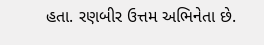હતા. રણબીર ઉત્તમ અભિનેતા છે.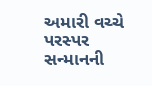અમારી વચ્ચે પરસ્પર સન્માનની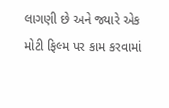લાગણી છે અને જ્યારે એક મોટી ફિલ્મ પર કામ કરવામાં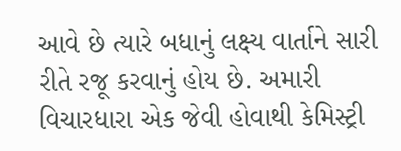આવે છે ત્યારે બધાનું લક્ષ્ય વાર્તાને સારી રીતે રજૂ કરવાનું હોય છે. અમારી વિચારધારા એક જેવી હોવાથી કેમિસ્ટ્રી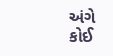અંગે કોઈ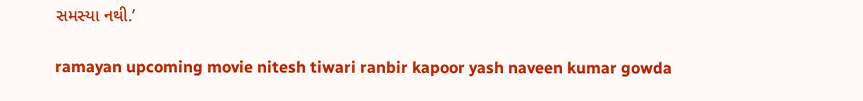સમસ્યા નથી.’

ramayan upcoming movie nitesh tiwari ranbir kapoor yash naveen kumar gowda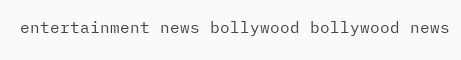entertainment news bollywood bollywood news